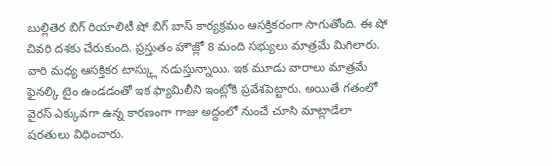బుల్లితెర బిగ్ రియాలిటీ షో బిగ్ బాస్ కార్యక్రమం ఆసక్తికరంగా సాగుతోంది. ఈ షో చివరి దశకు చేరుకుంది. ప్రస్తుతం హౌజ్లో 8 మంది సభ్యులు మాత్రమే మిగిలారు. వారి మధ్య ఆసక్తికర టాస్క్లు నడుస్తున్నాయి. ఇక మూడు వారాలు మాత్రమే ఫైనల్కి టైం ఉండడంతో ఇక ఫ్యామిలీని ఇంట్లోకి ప్రవేశపెట్టారు. అయితే గతంలో వైరస్ ఎక్కువగా ఉన్న కారణంగా గాజు అద్దంలో నుంచే చూసి మాట్లాడేలా షరతులు విధించారు.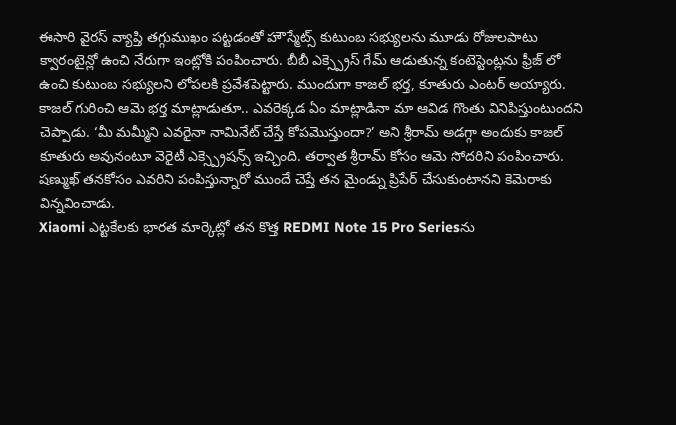ఈసారి వైరస్ వ్యాప్తి తగ్గుముఖం పట్టడంతో హౌస్మేట్స్ కుటుంబ సభ్యులను మూడు రోజులపాటు క్వారంటైన్లో ఉంచి నేరుగా ఇంట్లోకి పంపించారు. బీబీ ఎక్స్ప్రెస్ గేమ్ ఆడుతున్న కంటెస్టెంట్లను ఫ్రీజ్ లో ఉంచి కుటుంబ సభ్యులని లోపలకి ప్రవేశపెట్టారు. ముందుగా కాజల్ భర్త, కూతురు ఎంటర్ అయ్యారు.
కాజల్ గురించి ఆమె భర్త మాట్లాడుతూ.. ఎవరెక్కడ ఏం మాట్లాడినా మా ఆవిడ గొంతు వినిపిస్తుంటుందని చెప్పాడు. ‘మీ మమ్మీని ఎవరైనా నామినేట్ చేస్తే కోపమొస్తుందా?’ అని శ్రీరామ్ అడగ్గా అందుకు కాజల్ కూతురు అవునంటూ వెరైటీ ఎక్స్ప్రెషన్స్ ఇచ్చింది. తర్వాత శ్రీరామ్ కోసం ఆమె సోదరిని పంపించారు. షణ్ముఖ్ తనకోసం ఎవరిని పంపిస్తున్నారో ముందే చెప్తే తన మైండ్ను ప్రిపేర్ చేసుకుంటానని కెమెరాకు విన్నవించాడు.
Xiaomi ఎట్టకేలకు భారత మార్కెట్లో తన కొత్త REDMI Note 15 Pro Seriesను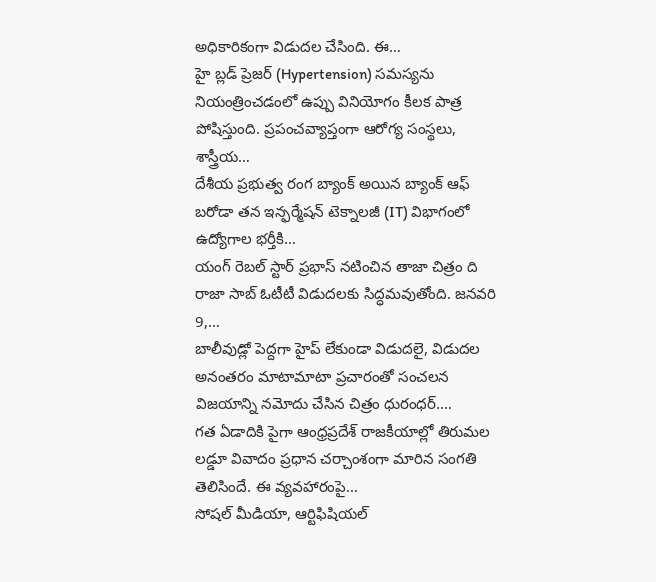అధికారికంగా విడుదల చేసింది. ఈ…
హై బ్లడ్ ప్రెజర్ (Hypertension) సమస్యను నియంత్రించడంలో ఉప్పు వినియోగం కీలక పాత్ర పోషిస్తుంది. ప్రపంచవ్యాప్తంగా ఆరోగ్య సంస్థలు, శాస్త్రీయ…
దేశీయ ప్రభుత్వ రంగ బ్యాంక్ అయిన బ్యాంక్ ఆఫ్ బరోడా తన ఇన్ఫర్మేషన్ టెక్నాలజీ (IT) విభాగంలో ఉద్యోగాల భర్తీకి…
యంగ్ రెబల్ స్టార్ ప్రభాస్ నటించిన తాజా చిత్రం ది రాజా సాబ్ ఓటీటీ విడుదలకు సిద్ధమవుతోంది. జనవరి 9,…
బాలీవుడ్లో పెద్దగా హైప్ లేకుండా విడుదలై, విడుదల అనంతరం మాటామాటా ప్రచారంతో సంచలన విజయాన్ని నమోదు చేసిన చిత్రం ధురంధర్.…
గత ఏడాదికి పైగా ఆంధ్రప్రదేశ్ రాజకీయాల్లో తిరుమల లడ్డూ వివాదం ప్రధాన చర్చాంశంగా మారిన సంగతి తెలిసిందే. ఈ వ్యవహారంపై…
సోషల్ మీడియా, ఆర్టిఫిషియల్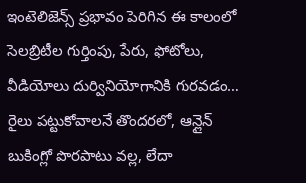ఇంటెలిజెన్స్ ప్రభావం పెరిగిన ఈ కాలంలో సెలబ్రిటీల గుర్తింపు, పేరు, ఫోటోలు, వీడియోలు దుర్వినియోగానికి గురవడం…
రైలు పట్టుకోవాలనే తొందరలో, ఆన్లైన్ బుకింగ్లో పొరపాటు వల్ల, లేదా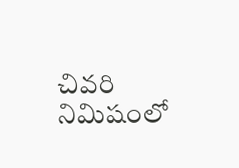చివరి నిమిషంలో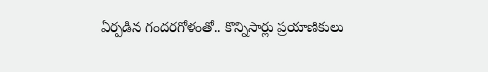ఏర్పడిన గందరగోళంతో.. కొన్నిసార్లు ప్రయాణికులు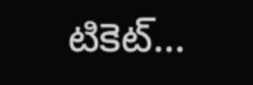టికెట్…